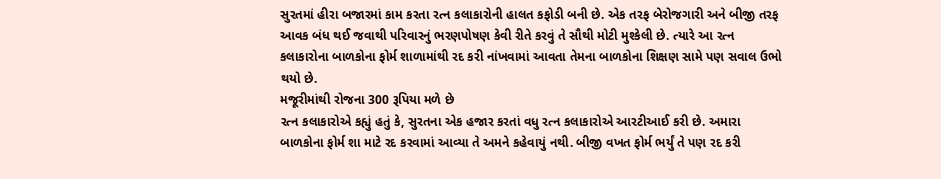સુરતમાં હીરા બજારમાં કામ કરતા રત્ન કલાકારોની હાલત કફોડી બની છે. એક તરફ બેરોજગારી અને બીજી તરફ આવક બંધ થઈ જવાથી પરિવારનું ભરણપોષણ કેવી રીતે કરવું તે સૌથી મોટી મુશ્કેલી છે. ત્યારે આ રત્ન કલાકારોના બાળકોના ફોર્મ શાળામાંથી રદ કરી નાંખવામાં આવતા તેમના બાળકોના શિક્ષણ સામે પણ સવાલ ઉભો થયો છે.
મજૂરીમાંથી રોજના 300 રૂપિયા મળે છે
રત્ન કલાકારોએ કહ્યું હતું કે, સુરતના એક હજાર કરતાં વધુ રત્ન કલાકારોએ આરટીઆઈ કરી છે. અમારા બાળકોના ફોર્મ શા માટે રદ કરવામાં આવ્યા તે અમને કહેવાયું નથી. બીજી વખત ફોર્મ ભર્યું તે પણ રદ કરી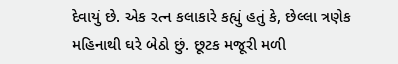દેવાયું છે. એક રત્ન કલાકારે કહ્યું હતું કે, છેલ્લા ત્રણેક મહિનાથી ઘરે બેઠો છું. છૂટક મજૂરી મળી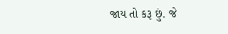જાય તો કરૂ છું. જે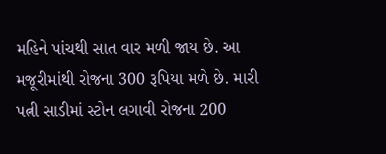મહિને પાંચથી સાત વાર મળી જાય છે. આ મજૂરીમાંથી રોજના 300 રૂપિયા મળે છે. મારી પત્ની સાડીમાં સ્ટોન લગાવી રોજના 200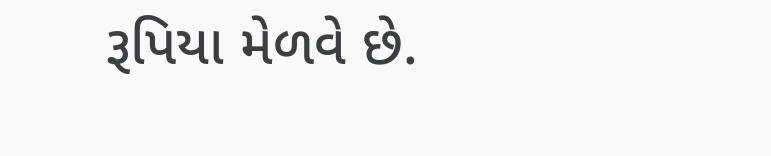રૂપિયા મેળવે છે.